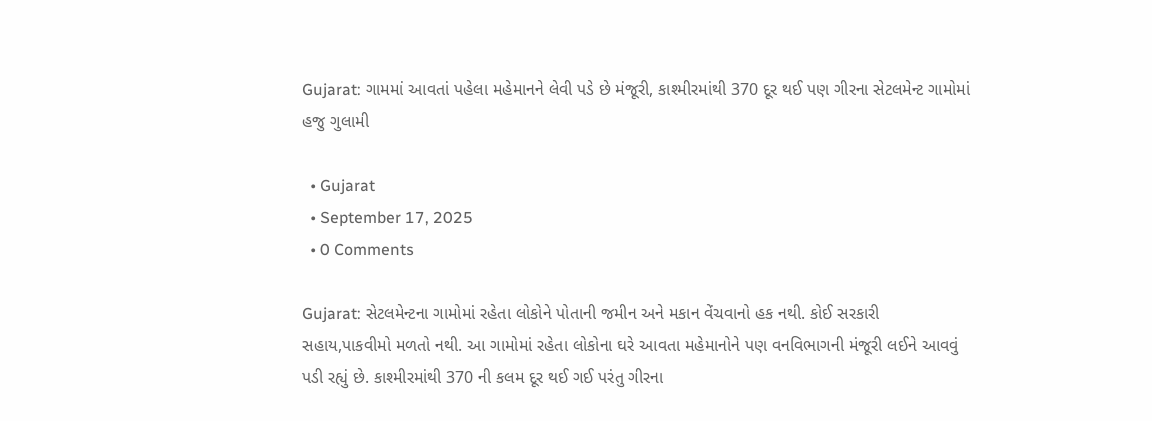Gujarat: ગામમાં આવતાં પહેલા મહેમાનને લેવી પડે છે મંજૂરી, કાશ્મીરમાંથી 370 દૂર થઈ પણ ગીરના સેટલમેન્ટ ગામોમાં હજુ ગુલામી

  • Gujarat
  • September 17, 2025
  • 0 Comments

Gujarat: સેટલમેન્ટના ગામોમાં રહેતા લોકોને પોતાની જમીન અને મકાન વેંચવાનો હક નથી. કોઈ સરકારી સહાય,પાકવીમો મળતો નથી. આ ગામોમાં રહેતા લોકોના ઘરે આવતા મહેમાનોને પણ વનવિભાગની મંજૂરી લઈને આવવું પડી રહ્યું છે. કાશ્મીરમાંથી 370 ની કલમ દૂર થઈ ગઈ પરંતુ ગીરના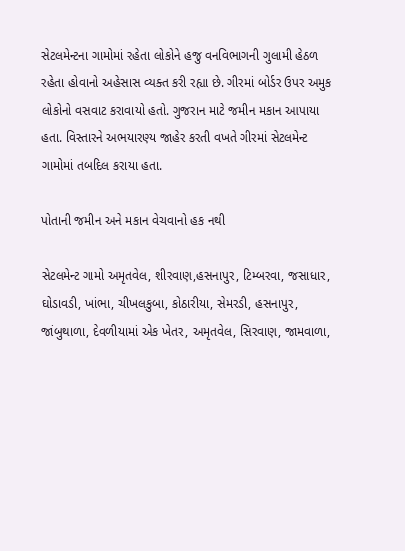સેટલમેન્ટના ગામોમાં રહેતા લોકોને હજુ વનવિભાગની ગુલામી હેઠળ રહેતા હોવાનો અહેસાસ વ્યક્ત કરી રહ્યા છે. ગીરમાં બોર્ડર ઉપર અમુક લોકોનો વસવાટ કરાવાયો હતો. ગુજરાન માટે જમીન મકાન આપાયા હતા. વિસ્તારને અભયારણ્ય જાહેર કરતી વખતે ગીરમાં સેટલમેન્ટ ગામોમાં તબદિલ કરાયા હતા.

પોતાની જમીન અને મકાન વેચવાનો હક નથી

સેટલમેન્ટ ગામો અમૃતવેલ, શીરવાણ,હસનાપુર, ટિમ્બરવા, જસાધાર, ઘોડાવડી, ખાંભા, ચીખલકુબા, કોઠારીયા, સેમરડી, હસનાપુર, જાંબુથાળા, દેવળીયામાં એક ખેતર, અમૃતવેલ, સિરવાણ, જામવાળા,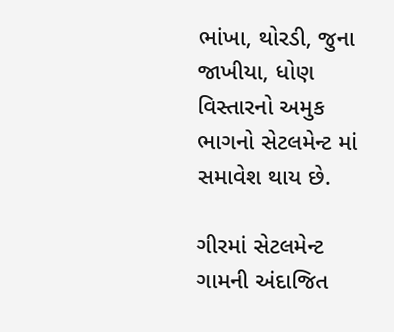ભાંખા, થોરડી, જુના જાખીયા, ધોણ વિસ્તારનો અમુક ભાગનો સેટલમેન્ટ માં સમાવેશ થાય છે.

ગીરમાં સેટલમેન્ટ ગામની અંદાજિત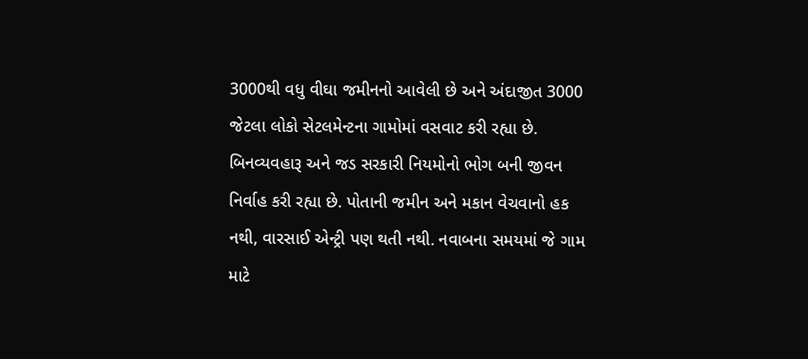3000થી વધુ વીઘા જમીનનો આવેલી છે અને અંદાજીત 3000 જેટલા લોકો સેટલમેન્ટના ગામોમાં વસવાટ કરી રહ્યા છે. બિનવ્યવહારૂ અને જડ સરકારી નિયમોનો ભોગ બની જીવન નિર્વાહ કરી રહ્યા છે. પોતાની જમીન અને મકાન વેચવાનો હક નથી, વારસાઈ એન્ટ્રી પણ થતી નથી. નવાબના સમયમાં જે ગામ માટે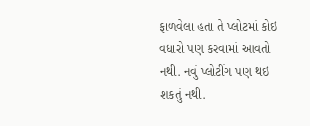ફાળવેલા હતા તે પ્લોટમાં કોઇ વધારો પણ કરવામાં આવતો નથી. નવું પ્લોટીંગ પણ થઇ શકતું નથી.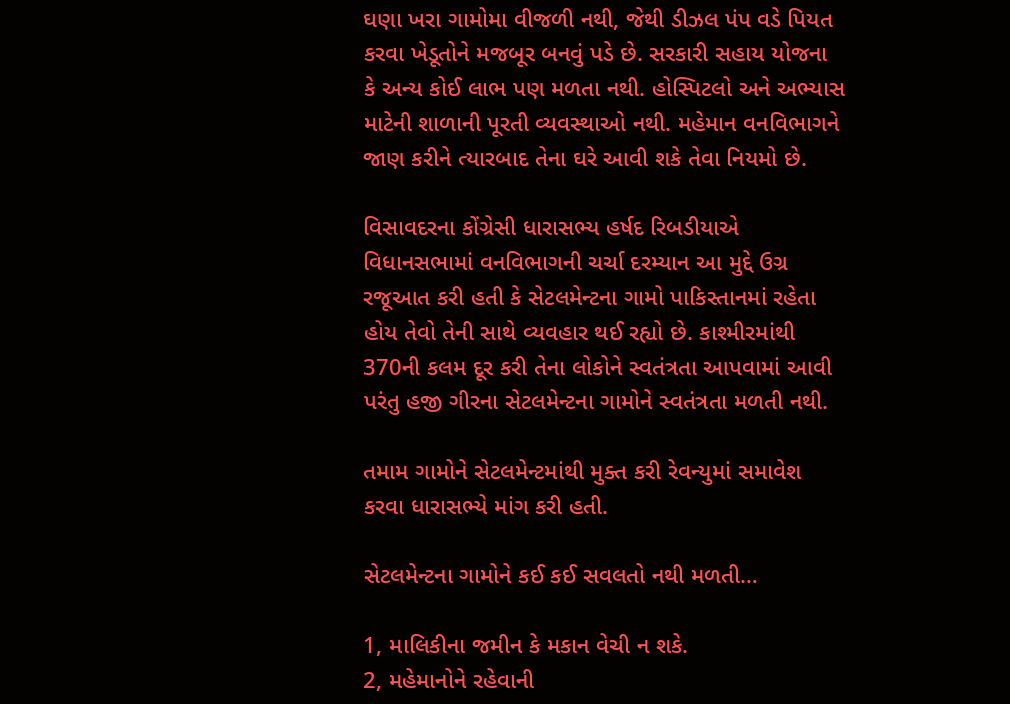ઘણા ખરા ગામોમા વીજળી નથી, જેથી ડીઝલ પંપ વડે પિયત કરવા ખેડૂતોને મજબૂર બનવું પડે છે. સરકારી સહાય યોજના કે અન્ય કોઈ લાભ પણ મળતા નથી. હોસ્પિટલો અને અભ્યાસ માટેની શાળાની પૂરતી વ્યવસ્થાઓ નથી. મહેમાન વનવિભાગને જાણ કરીને ત્યારબાદ તેના ઘરે આવી શકે તેવા નિયમો છે.

વિસાવદરના કોંગ્રેસી ધારાસભ્ય હર્ષદ રિબડીયાએ વિધાનસભામાં વનવિભાગની ચર્ચા દરમ્યાન આ મુદ્દે ઉગ્ર રજૂઆત કરી હતી કે સેટલમેન્ટના ગામો પાકિસ્તાનમાં રહેતા હોય તેવો તેની સાથે વ્યવહાર થઈ રહ્યો છે. કાશ્મીરમાંથી 370ની કલમ દૂર કરી તેના લોકોને સ્વતંત્રતા આપવામાં આવી પરંતુ હજી ગીરના સેટલમેન્ટના ગામોને સ્વતંત્રતા મળતી નથી.

તમામ ગામોને સેટલમેન્ટમાંથી મુક્ત કરી રેવન્યુમાં સમાવેશ કરવા ધારાસભ્યે માંગ કરી હતી.

સેટલમેન્ટના ગામોને કઈ કઈ સવલતો નથી મળતી…

1, માલિકીના જમીન કે મકાન વેચી ન શકે.
2, મહેમાનોને રહેવાની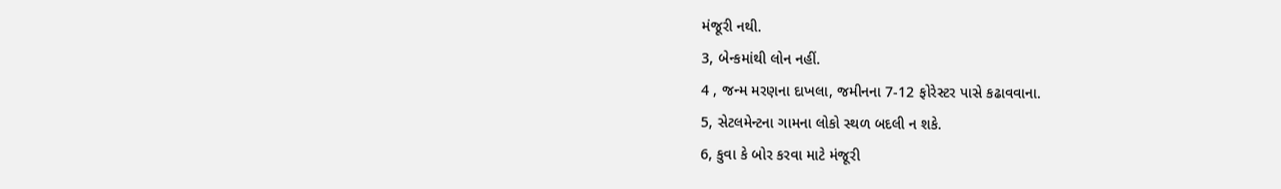મંજૂરી નથી.
3, બેન્કમાંથી લોન નહીં.
4 , જન્મ મરણના દાખલા, જમીનના 7-12 ફોરેસ્ટર પાસે કઢાવવાના.
5, સેટલમેન્ટના ગામના લોકો સ્થળ બદલી ન શકે.
6, કુવા કે બોર કરવા માટે મંજૂરી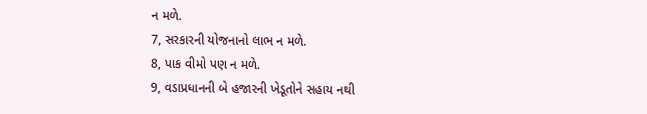ન મળે.
7, સરકારની યોજનાનો લાભ ન મળે.
8, પાક વીમો પણ ન મળે.
9, વડાપ્રધાનની બે હજારની ખેડૂતોને સહાય નથી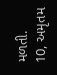મળતી.
10, અમૃતમ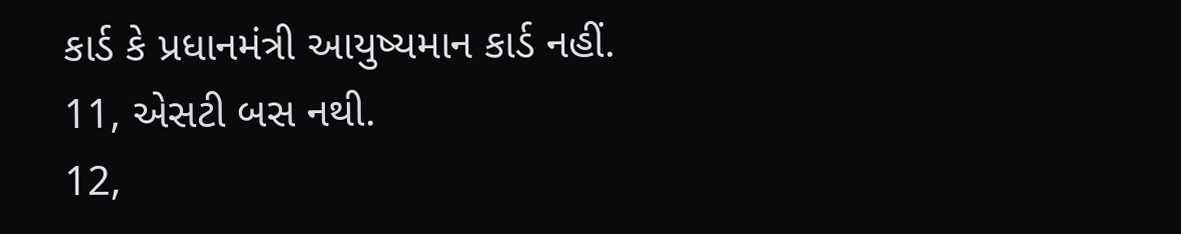કાર્ડ કે પ્રધાનમંત્રી આયુષ્યમાન કાર્ડ નહીં.
11, એસટી બસ નથી.
12,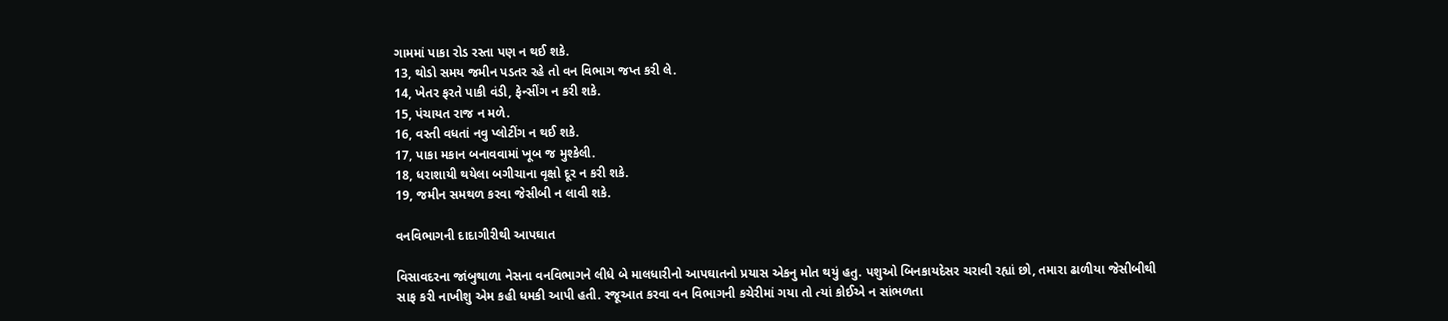ગામમાં પાકા રોડ રસ્તા પણ ન થઈ શકે.
13, થોડો સમય જમીન પડતર રહે તો વન વિભાગ જપ્ત કરી લે.
14, ખેતર ફરતે પાકી વંડી, ફેન્સીંગ ન કરી શકે.
15, પંચાયત રાજ ન મળે.
16, વસ્તી વધતાં નવુ પ્લોટીંગ ન થઈ શકે.
17, પાકા મકાન બનાવવામાં ખૂબ જ મુશ્કેલી.
18, ધરાશાયી થયેલા બગીચાના વૃક્ષો દૂર ન કરી શકે.
19, જમીન સમથળ કરવા જેસીબી ન લાવી શકે.

વનવિભાગની દાદાગીરીથી આપઘાત

વિસાવદરના જાંબુથાળા નેસના વનવિભાગને લીધે બે માલધારીનો આપઘાતનો પ્રયાસ એકનુ મોત થયું હતુ. પશુઓ બિનકાયદેસર ચરાવી રહ્યાં છો, તમારા ઢાળીયા જેસીબીથી સાફ કરી નાખીશુ એમ કહી ધમકી આપી હતી. રજૂઆત કરવા વન વિભાગની કચેરીમાં ગયા તો ત્યાં કોઈએ ન સાંભળતા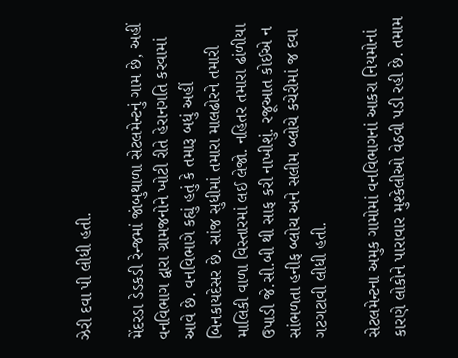ઝેરી દવા પી લીધી હતી.

મેંદરડા ડેડકડી રેન્જમાં જાંબુથાળા સેટલમેન્ટનું ગામ છે, અહીં વનવિભાગ દ્વારા ગ્રામજનોને ખોટી રીતે હેરાનગતિ કરવામાં આવે છે. વનવિભાગે કહ્યું હતું કે તમારૂ બધું અહીં બિનકાયદેસર છે. સાંજ સુધીમાં તમારા માલઢોરને તમારી માલિકી વાળા વિસ્તારમાં લઈ લેજો. નહિતર તમારા ઢાંળીયા ઉપાડી જે.સી.બી થી સાફ કરી નાખીશું. રજૂઆત કોઈએ ન સાંભળતા હનીફ બ્લોચ અને સલીમ બ્લોચે કચેરીમાં જ દવા ગટગટાવી લીધી હતી.

સેટલમેન્ટના અમુક ગામોમાં વનવિભાગનાં આકરા નિયમોનાં કારણે લોકોને પારાવાર મુશ્કેલીઓ વેઠવી પડી રહી છે. તમામ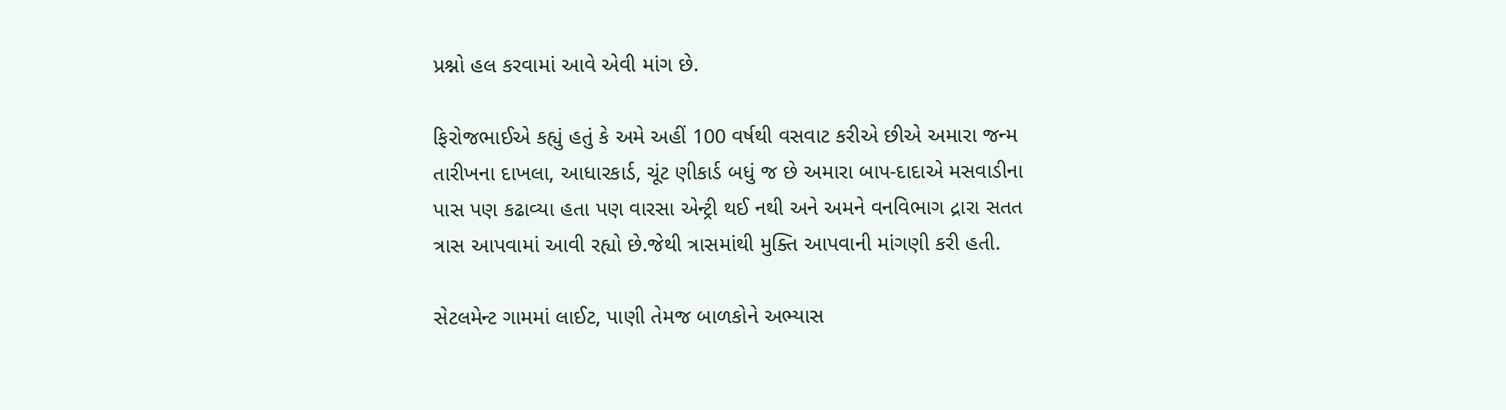પ્રશ્નો હલ કરવામાં આવે એવી માંગ છે.

ફિરોજભાઈએ કહ્યું હતું કે અમે અહીં 100 વર્ષથી વસવાટ કરીએ છીએ અમારા જન્મ તારીખના દાખલા, આધારકાર્ડ, ચૂંટ ણીકાર્ડ બધું જ છે અમારા બાપ-દાદાએ મસવાડીના પાસ પણ કઢાવ્યા હતા પણ વારસા એન્ટ્રી થઈ નથી અને અમને વનવિભાગ દ્રારા સતત ત્રાસ આપવામાં આવી રહ્યો છે.જેથી ત્રાસમાંથી મુક્તિ આપવાની માંગણી કરી હતી.

સેટલમેન્ટ ગામમાં લાઈટ, પાણી તેમજ બાળકોને અભ્યાસ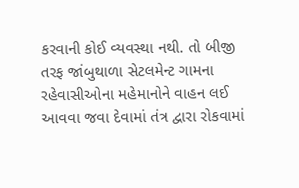કરવાની કોઈ વ્યવસ્થા નથી. તો બીજી તરફ જાંબુથાળા સેટલમેન્ટ ગામના રહેવાસીઓના મહેમાનોને વાહન લઈ આવવા જવા દેવામાં તંત્ર દ્વારા રોકવામાં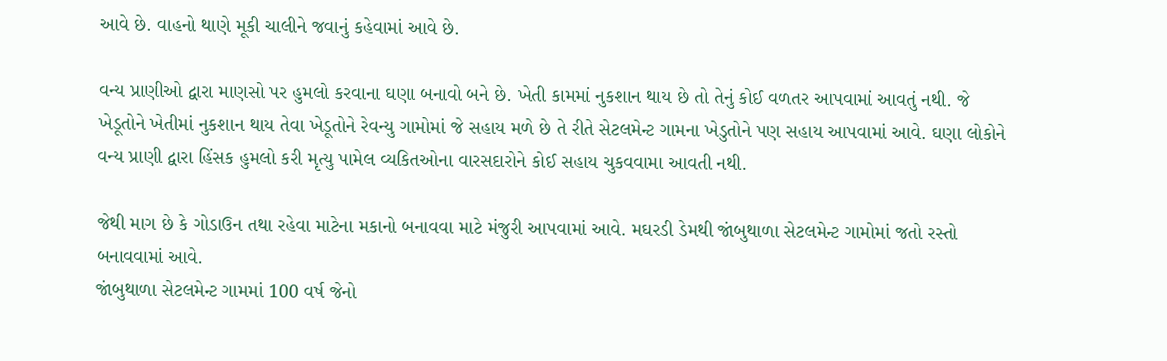આવે છે. વાહનો થાણે મૂકી ચાલીને જવાનું કહેવામાં આવે છે.

વન્ય પ્રાણીઓ દ્વારા માણસો પર હુમલો કરવાના ઘણા બનાવો બને છે. ખેતી કામમાં નુકશાન થાય છે તો તેનું કોઈ વળતર આપવામાં આવતું નથી. જે ખેડૂતોને ખેતીમાં નુકશાન થાય તેવા ખેડૂતોને રેવન્યુ ગામોમાં જે સહાય મળે છે તે રીતે સેટલમેન્ટ ગામના ખેડુતોને પણ સહાય આપવામાં આવે. ઘણા લોકોને વન્ય પ્રાણી દ્વારા હિંસક હુમલો કરી મૃત્યુ પામેલ વ્યકિતઓના વારસદારોને કોઈ સહાય ચુકવવામા આવતી નથી.

જેથી માગ છે કે ગોડાઉન તથા રહેવા માટેના મકાનો બનાવવા માટે મંજુરી આપવામાં આવે. મઘરડી ડેમથી જાંબુથાળા સેટલમેન્ટ ગામોમાં જતો રસ્તો બનાવવામાં આવે.
જાંબુથાળા સેટલમેન્ટ ગામમાં 100 વર્ષ જેનો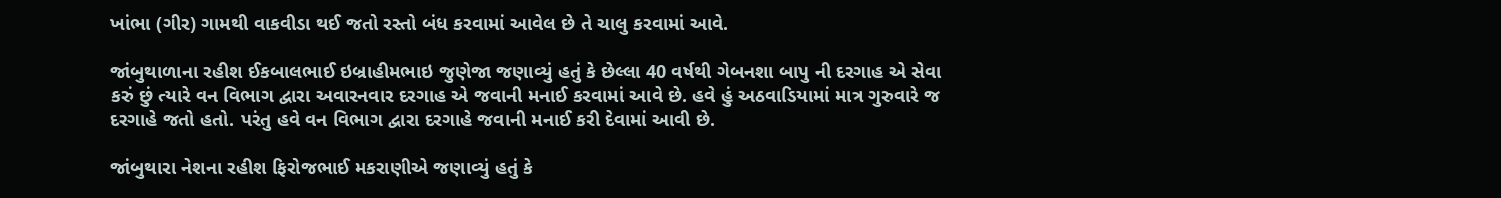ખાંભા (ગીર) ગામથી વાકવીડા થઈ જતો રસ્તો બંધ કરવામાં આવેલ છે તે ચાલુ કરવામાં આવે.

જાંબુથાળાના રહીશ ઈકબાલભાઈ ઇબ્રાહીમભાઇ જુણેજા જણાવ્યું હતું કે છેલ્લા 40 વર્ષથી ગેબનશા બાપુ ની દરગાહ એ સેવા કરું છું ત્યારે વન વિભાગ દ્વારા અવારનવાર દરગાહ એ જવાની મનાઈ કરવામાં આવે છે. હવે હું અઠવાડિયામાં માત્ર ગુરુવારે જ દરગાહે જતો હતો. પરંતુ હવે વન વિભાગ દ્વારા દરગાહે જવાની મનાઈ કરી દેવામાં આવી છે.

જાંબુથારા નેશના રહીશ ફિરોજભાઈ મકરાણીએ જણાવ્યું હતું કે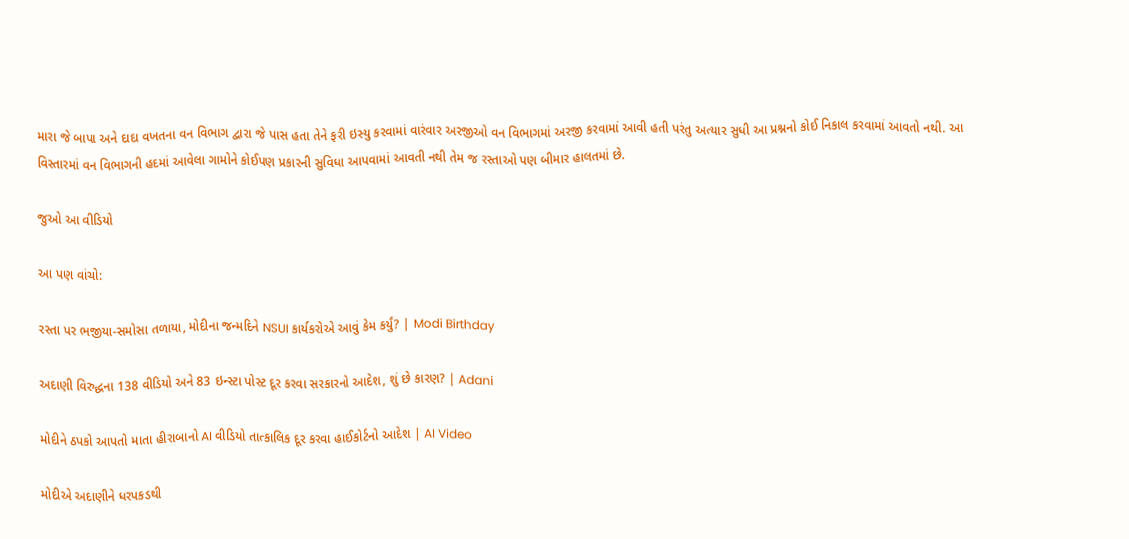મારા જે બાપા અને દાદા વખતના વન વિભાગ દ્વારા જે પાસ હતા તેને ફરી ઇસ્યુ કરવામાં વારંવાર અરજીઓ વન વિભાગમાં અરજી કરવામાં આવી હતી પરંતુ અત્યાર સુધી આ પ્રશ્નનો કોઈ નિકાલ કરવામાં આવતો નથી. આ વિસ્તારમાં વન વિભાગની હદમાં આવેલા ગામોને કોઈપણ પ્રકારની સુવિધા આપવામાં આવતી નથી તેમ જ રસ્તાઓ પણ બીમાર હાલતમાં છે.

જુઓ આ વીડિયો

આ પણ વાંચો:

રસ્તા પર ભજીયા-સમોસા તળાયા, મોદીના જન્મદિને NSUI કાર્યકરોએ આવું કેમ કર્યું? | Modi Birthday

અદાણી વિરુદ્ધના 138 વીડિયો અને 83 ઇન્સ્ટા પોસ્ટ દૂર કરવા સરકારનો આદેશ, શું છે કારણ? | Adani

મોદીને ઠપકો આપતો માતા હીરાબાનો AI વીડિયો તાત્કાલિક દૂર કરવા હાઈકોર્ટનો આદેશ | AI Video

મોદીએ અદાણીને ધરપકડથી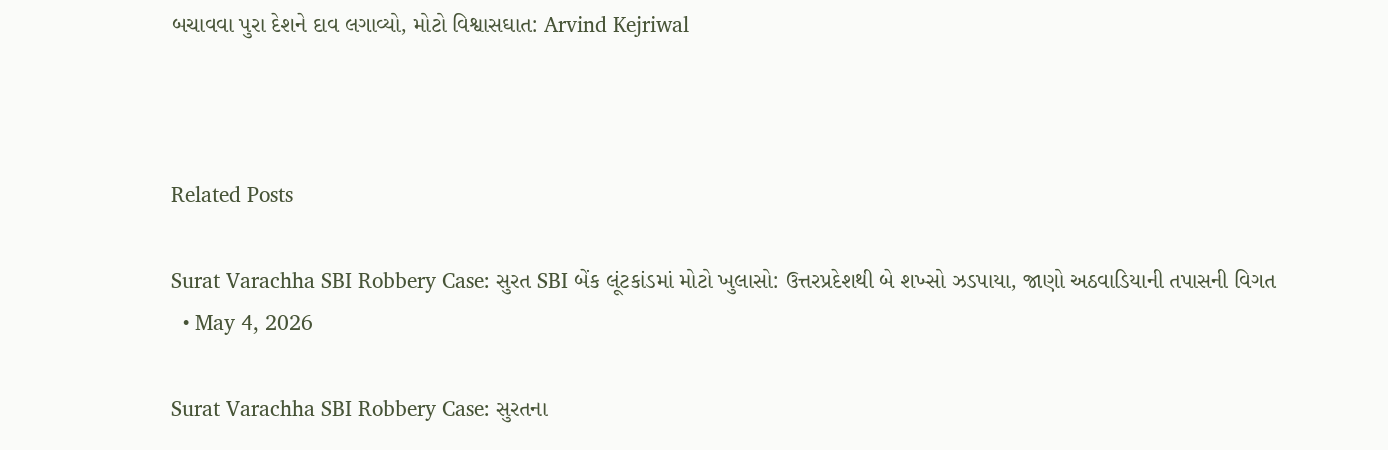બચાવવા પુરા દેશને દાવ લગાવ્યો, મોટો વિશ્વાસઘાત: Arvind Kejriwal



Related Posts

Surat Varachha SBI Robbery Case: સુરત SBI બેંક લૂંટકાંડમાં મોટો ખુલાસો: ઉત્તરપ્રદેશથી બે શખ્સો ઝડપાયા, જાણો અઠવાડિયાની તપાસની વિગત
  • May 4, 2026

Surat Varachha SBI Robbery Case: સુરતના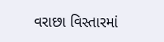વરાછા વિસ્તારમાં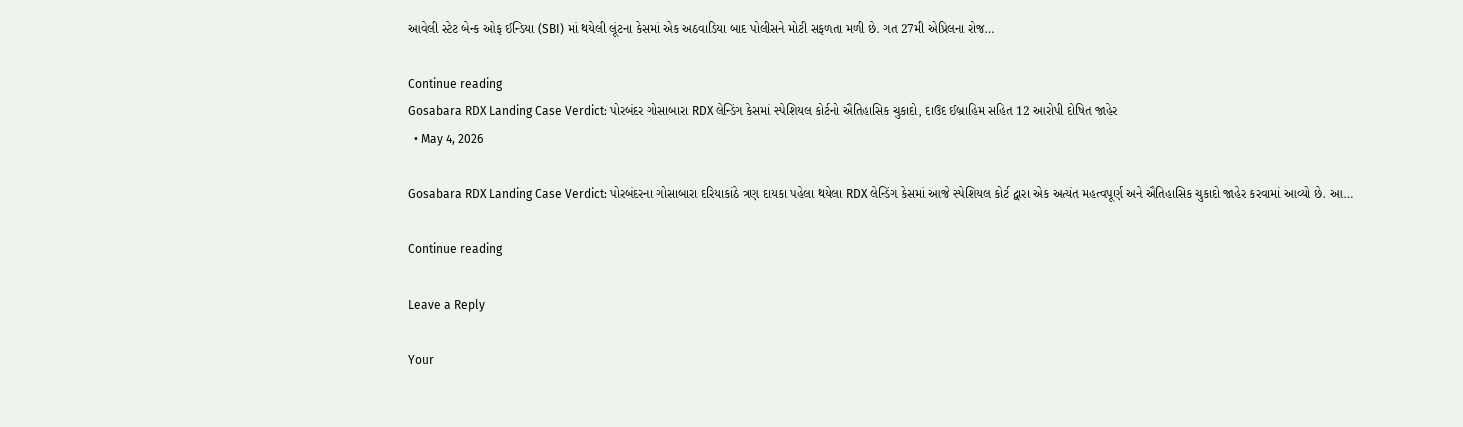આવેલી સ્ટેટ બેન્ક ઓફ ઈન્ડિયા (SBI) માં થયેલી લૂંટના કેસમાં એક અઠવાડિયા બાદ પોલીસને મોટી સફળતા મળી છે. ગત 27મી એપ્રિલના રોજ…

Continue reading
Gosabara RDX Landing Case Verdict: પોરબંદર ગોસાબારા RDX લેન્ડિંગ કેસમાં સ્પેશિયલ કોર્ટનો ઐતિહાસિક ચુકાદો, દાઉદ ઈબ્રાહિમ સહિત 12 આરોપી દોષિત જાહેર
  • May 4, 2026

Gosabara RDX Landing Case Verdict: પોરબંદરના ગોસાબારા દરિયાકાંઠે ત્રણ દાયકા પહેલા થયેલા RDX લેન્ડિંગ કેસમાં આજે સ્પેશિયલ કોર્ટ દ્વારા એક અત્યંત મહત્વપૂર્ણ અને ઐતિહાસિક ચુકાદો જાહેર કરવામાં આવ્યો છે. આ…

Continue reading

Leave a Reply

Your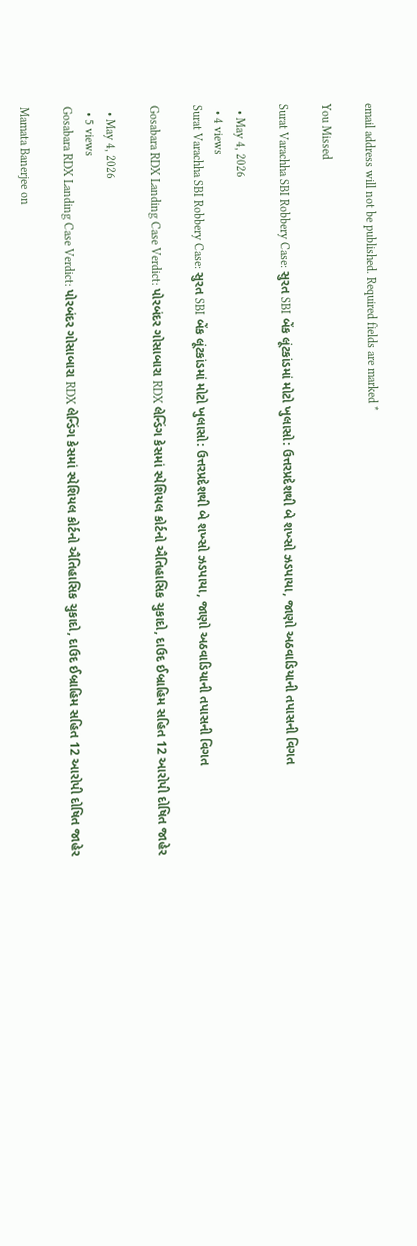email address will not be published. Required fields are marked *

You Missed

Surat Varachha SBI Robbery Case: સુરત SBI બેંક લૂંટકાંડમાં મોટો ખુલાસો: ઉત્તરપ્રદેશથી બે શખ્સો ઝડપાયા, જાણો અઠવાડિયાની તપાસની વિગત

  • May 4, 2026
  • 4 views
Surat Varachha SBI Robbery Case: સુરત SBI બેંક લૂંટકાંડમાં મોટો ખુલાસો: ઉત્તરપ્રદેશથી બે શખ્સો ઝડપાયા, જાણો અઠવાડિયાની તપાસની વિગત

Gosabara RDX Landing Case Verdict: પોરબંદર ગોસાબારા RDX લેન્ડિંગ કેસમાં સ્પેશિયલ કોર્ટનો ઐતિહાસિક ચુકાદો, દાઉદ ઈબ્રાહિમ સહિત 12 આરોપી દોષિત જાહેર

  • May 4, 2026
  • 5 views
Gosabara RDX Landing Case Verdict: પોરબંદર ગોસાબારા RDX લેન્ડિંગ કેસમાં સ્પેશિયલ કોર્ટનો ઐતિહાસિક ચુકાદો, દાઉદ ઈબ્રાહિમ સહિત 12 આરોપી દોષિત જાહેર

Mamata Banerjee on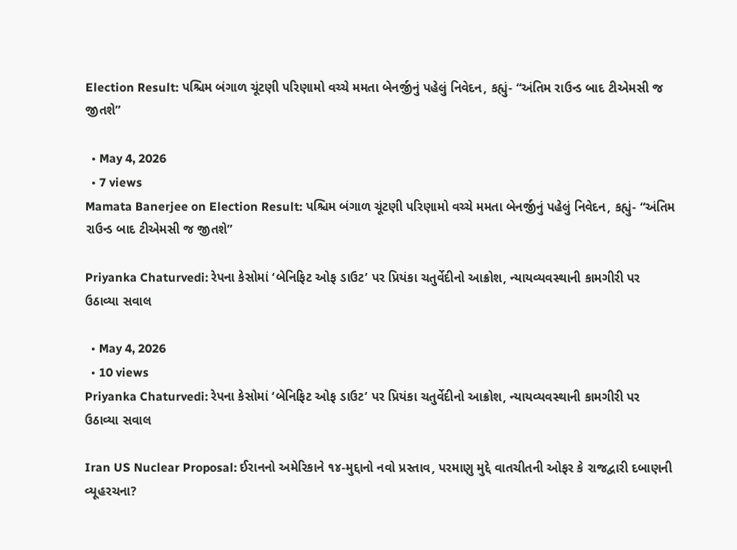Election Result: પશ્ચિમ બંગાળ ચૂંટણી પરિણામો વચ્ચે મમતા બેનર્જીનું પહેલું નિવેદન, કહ્યું- “અંતિમ રાઉન્ડ બાદ ટીએમસી જ જીતશે”

  • May 4, 2026
  • 7 views
Mamata Banerjee on Election Result: પશ્ચિમ બંગાળ ચૂંટણી પરિણામો વચ્ચે મમતા બેનર્જીનું પહેલું નિવેદન, કહ્યું- “અંતિમ રાઉન્ડ બાદ ટીએમસી જ જીતશે”

Priyanka Chaturvedi: રેપના કેસોમાં ‘બેનિફિટ ઓફ ડાઉટ’ પર પ્રિયંકા ચતુર્વેદીનો આક્રોશ, ન્યાયવ્યવસ્થાની કામગીરી પર ઉઠાવ્યા સવાલ

  • May 4, 2026
  • 10 views
Priyanka Chaturvedi: રેપના કેસોમાં ‘બેનિફિટ ઓફ ડાઉટ’ પર પ્રિયંકા ચતુર્વેદીનો આક્રોશ, ન્યાયવ્યવસ્થાની કામગીરી પર ઉઠાવ્યા સવાલ

Iran US Nuclear Proposal: ઈરાનનો અમેરિકાને ૧૪-મુદ્દાનો નવો પ્રસ્તાવ, પરમાણુ મુદ્દે વાતચીતની ઓફર કે રાજદ્વારી દબાણની વ્યૂહરચના?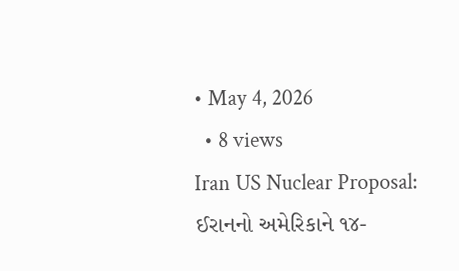• May 4, 2026
  • 8 views
Iran US Nuclear Proposal: ઈરાનનો અમેરિકાને ૧૪-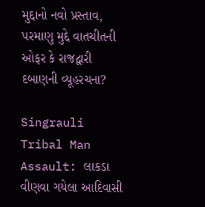મુદ્દાનો નવો પ્રસ્તાવ, પરમાણુ મુદ્દે વાતચીતની ઓફર કે રાજદ્વારી દબાણની વ્યૂહરચના?

Singrauli Tribal Man Assault: લાકડા વીણવા ગયેલા આદિવાસી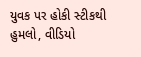યુવક પર હોકી સ્ટીકથી હુમલો, વીડિયો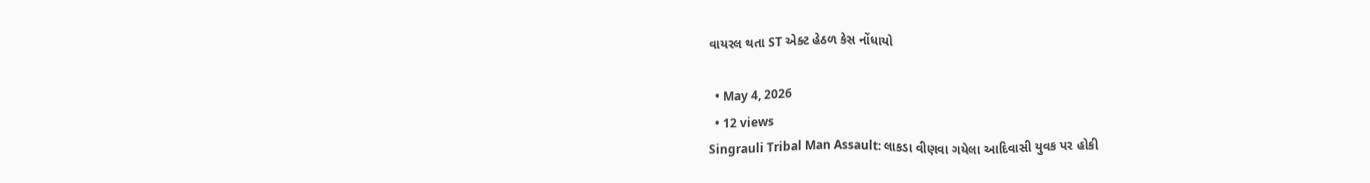વાયરલ થતા ST એક્ટ હેઠળ કેસ નોંધાયો

  • May 4, 2026
  • 12 views
Singrauli Tribal Man Assault: લાકડા વીણવા ગયેલા આદિવાસી યુવક પર હોકી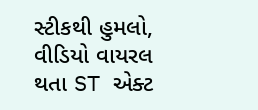સ્ટીકથી હુમલો, વીડિયો વાયરલ થતા ST એક્ટ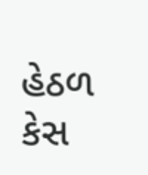હેઠળ કેસ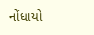નોંધાયો